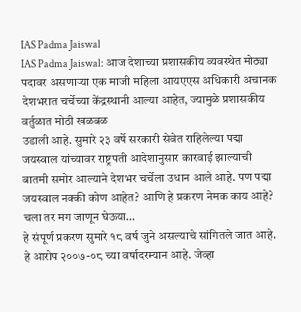IAS Padma Jaiswal
IAS Padma Jaiswal: आज देशाच्या प्रशासकीय व्यवस्थेत मोठ्या पदावर असणाऱ्या एक माजी महिला आयएएस अधिकारी अचानक देशभरात चर्चेच्या केंद्रस्थानी आल्या आहेत, ज्यामुळे प्रशासकीय वर्तुळात मोठी खळबळ
उडाली आहे. सुमारे २३ वर्षे सरकारी सेवेत राहिलेल्या पद्मा जयस्वाल यांच्यावर राष्ट्रपती आदेशानुसार कारवाई झाल्याची बातमी समोर आल्याने देशभर चर्चेला उधान आले आहे. पण पद्मा जयस्वाल नक्की कोण आहेत? आणि हे प्रकरण नेमक काय आहे? चला तर मग जाणून घेऊया…
हे संपूर्ण प्रकरण सुमारे १८ वर्ष जुने असल्याचे सांगितले जात आहे. हे आरोप २००७-०८ च्या वर्षादरम्यान आहे. जेव्हा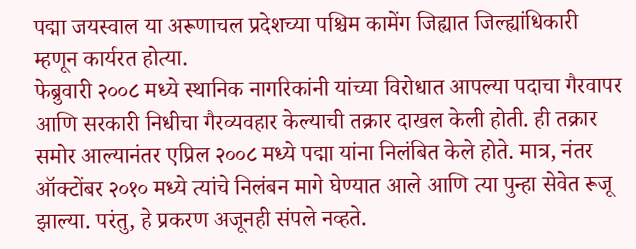पद्मा जयस्वाल या अरूणाचल प्रदेशच्या पश्चिम कामेंग जिह्यात जिल्ह्यांधिकारी म्हणून कार्यरत होत्या.
फेब्रुवारी २००८ मध्ये स्थानिक नागरिकांनी यांच्या विरोधात आपल्या पदाचा गैरवापर आणि सरकारी निधीचा गैरव्यवहार केल्याची तक्रार दाखल केली होती. ही तक्रार समोर आल्यानंतर एप्रिल २००८ मध्ये पद्मा यांना निलंबित केले होते. मात्र, नंतर ऑक्टोंबर २०१० मध्ये त्यांचे निलंबन मागे घेण्यात आले आणि त्या पुन्हा सेवेत रूजू झाल्या. परंतु, हे प्रकरण अजूनही संपले नव्हते.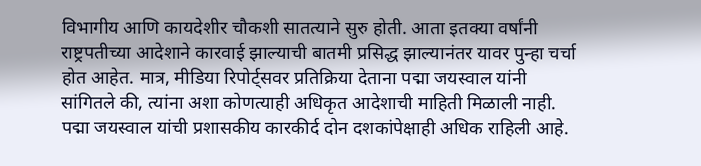विभागीय आणि कायदेशीर चौकशी सातत्याने सुरु होती. आता इतक्या वर्षांनी राष्ट्रपतीच्या आदेशाने कारवाई झाल्याची बातमी प्रसिद्ध झाल्यानंतर यावर पुन्हा चर्चा होत आहेत. मात्र, मीडिया रिपोर्ट्सवर प्रतिक्रिया देताना पद्मा जयस्वाल यांनी सांगितले की, त्यांना अशा कोणत्याही अधिकृत आदेशाची माहिती मिळाली नाही.
पद्मा जयस्वाल यांची प्रशासकीय कारकीर्द दोन दशकांपेक्षाही अधिक राहिली आहे.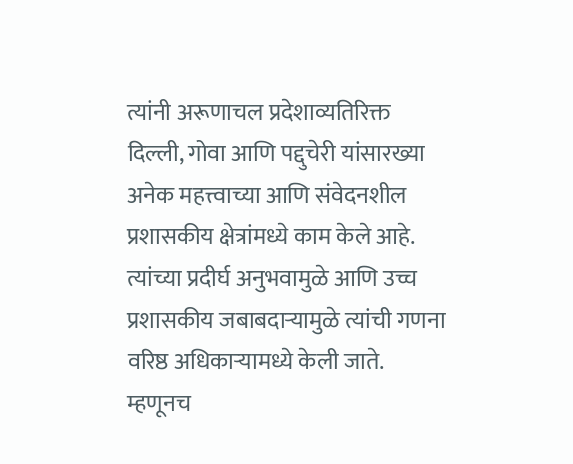त्यांनी अरूणाचल प्रदेशाव्यतिरिक्त दिल्ली, गोवा आणि पद्दुचेरी यांसारख्या अनेक महत्त्वाच्या आणि संवेदनशील प्रशासकीय क्षेत्रांमध्ये काम केले आहे. त्यांच्या प्रदीर्घ अनुभवामुळे आणि उच्च प्रशासकीय जबाबदाऱ्यामुळे त्यांची गणना वरिष्ठ अधिकाऱ्यामध्ये केली जाते. म्हणूनच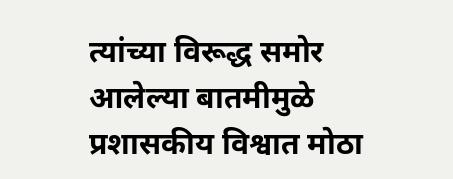त्यांच्या विरूद्ध समोर आलेल्या बातमीमुळे प्रशासकीय विश्वात मोठा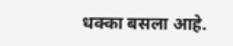धक्का बसला आहे.